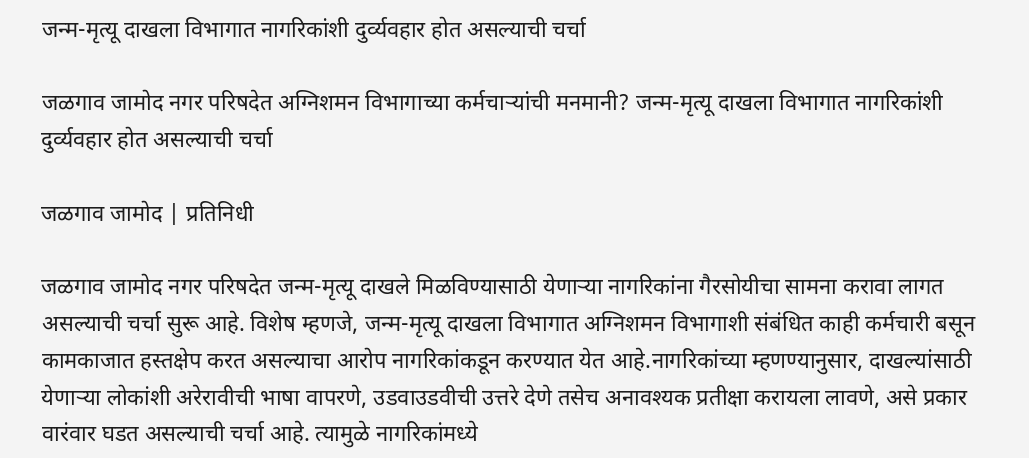जन्म-मृत्यू दाखला विभागात नागरिकांशी दुर्व्यवहार होत असल्याची चर्चा

जळगाव जामोद नगर परिषदेत अग्निशमन विभागाच्या कर्मचाऱ्यांची मनमानी? जन्म-मृत्यू दाखला विभागात नागरिकांशी दुर्व्यवहार होत असल्याची चर्चा

जळगाव जामोद | प्रतिनिधी

जळगाव जामोद नगर परिषदेत जन्म-मृत्यू दाखले मिळविण्यासाठी येणाऱ्या नागरिकांना गैरसोयीचा सामना करावा लागत असल्याची चर्चा सुरू आहे. विशेष म्हणजे, जन्म-मृत्यू दाखला विभागात अग्निशमन विभागाशी संबंधित काही कर्मचारी बसून कामकाजात हस्तक्षेप करत असल्याचा आरोप नागरिकांकडून करण्यात येत आहे.नागरिकांच्या म्हणण्यानुसार, दाखल्यांसाठी येणाऱ्या लोकांशी अरेरावीची भाषा वापरणे, उडवाउडवीची उत्तरे देणे तसेच अनावश्यक प्रतीक्षा करायला लावणे, असे प्रकार वारंवार घडत असल्याची चर्चा आहे. त्यामुळे नागरिकांमध्ये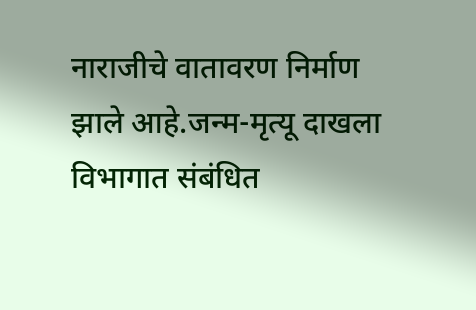नाराजीचे वातावरण निर्माण झाले आहे.जन्म-मृत्यू दाखला विभागात संबंधित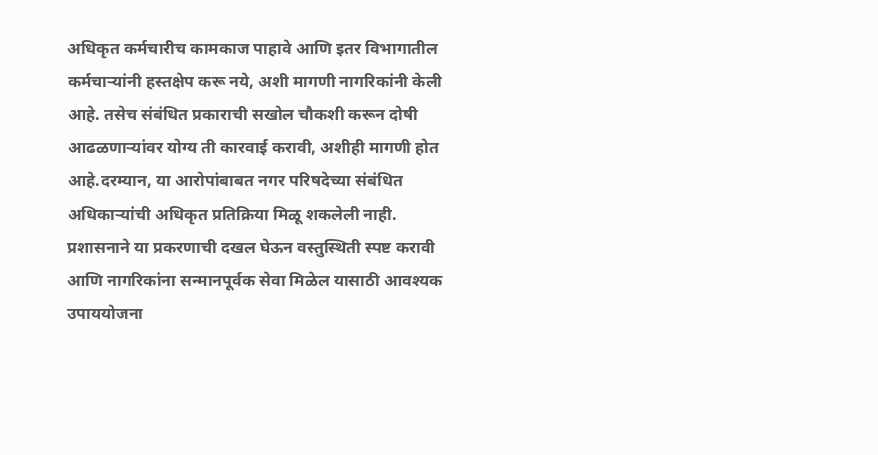अधिकृत कर्मचारीच कामकाज पाहावे आणि इतर विभागातील कर्मचाऱ्यांनी हस्तक्षेप करू नये, अशी मागणी नागरिकांनी केली आहे. तसेच संबंधित प्रकाराची सखोल चौकशी करून दोषी आढळणाऱ्यांवर योग्य ती कारवाई करावी, अशीही मागणी होत आहे.दरम्यान, या आरोपांबाबत नगर परिषदेच्या संबंधित अधिकाऱ्यांची अधिकृत प्रतिक्रिया मिळू शकलेली नाही. प्रशासनाने या प्रकरणाची दखल घेऊन वस्तुस्थिती स्पष्ट करावी आणि नागरिकांना सन्मानपूर्वक सेवा मिळेल यासाठी आवश्यक उपाययोजना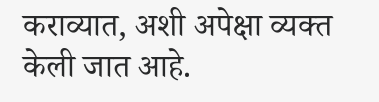कराव्यात, अशी अपेक्षा व्यक्त केली जात आहे.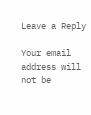Leave a Reply

Your email address will not be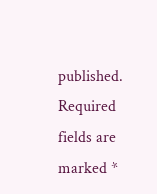published. Required fields are marked *